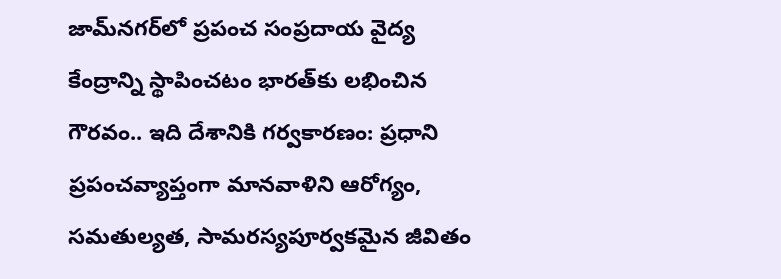జామ్‌నగర్‌లో ప్రపంచ సంప్రదాయ వైద్య కేంద్రాన్ని స్థాపించటం భారత్‌కు లభించిన గౌరవం.. ఇది దేశానికి గర్వకారణం: ప్రధాని
ప్రపంచవ్యాప్తంగా మానవాళిని ఆరోగ్యం, సమతుల్యత, సామరస్యపూర్వకమైన జీవితం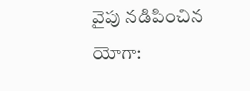వైపు నడిపించిన యోగా: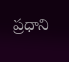ప్రధాని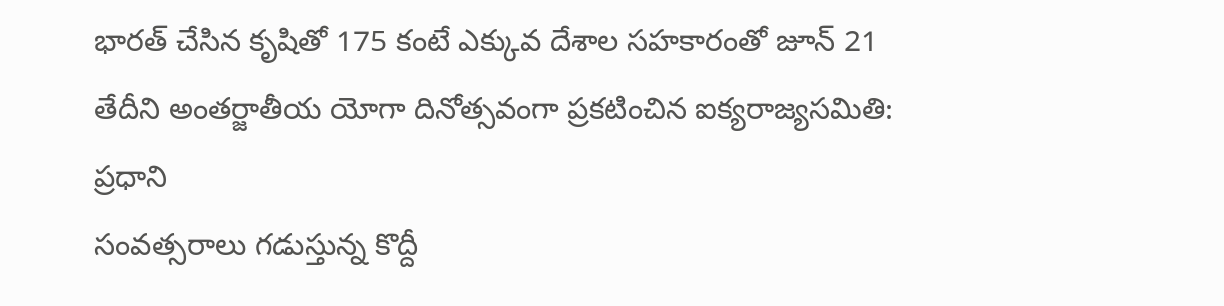భారత్‌ చేసిన కృషితో 175 కంటే ఎక్కువ దేశాల సహకారంతో జూన్ 21 తేదీని అంతర్జాతీయ యోగా దినోత్సవంగా ప్రకటించిన ఐక్యరాజ్యసమితి: ప్రధాని
సంవత్సరాలు గడుస్తున్న కొద్దీ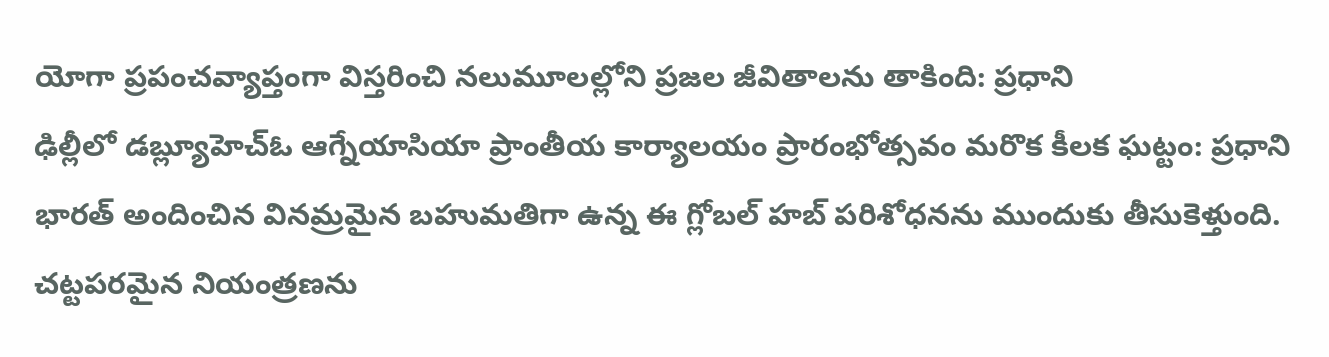యోగా ప్రపంచవ్యాప్తంగా విస్తరించి నలుమూలల్లోని ప్రజల జీవితాలను తాకింది: ప్రధాని
ఢిల్లీలో డబ్ల్యూహెచ్ఓ ఆగ్నేయాసియా ప్రాంతీయ కార్యాలయం ప్రారంభోత్సవం మరొక కీలక ఘట్టం: ప్రధాని
భారత్ అందించిన వినమ్రమైన బహుమతిగా ఉన్న ఈ గ్లోబల్ హబ్ పరిశోధనను ముందుకు తీసుకెళ్తుంది.
చట్టపరమైన నియంత్రణను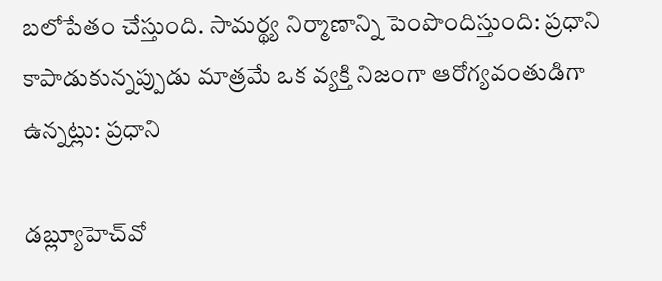బలోపేతం చేస్తుంది. సామర్థ్య నిర్మాణాన్ని పెంపొందిస్తుంది: ప్రధాని
కాపాడుకున్నప్పుడు మాత్రమే ఒక వ్యక్తి నిజంగా ఆరోగ్యవంతుడిగా ఉన్నట్లు: ప్రధాని

డబ్ల్యూహెచ్‌వో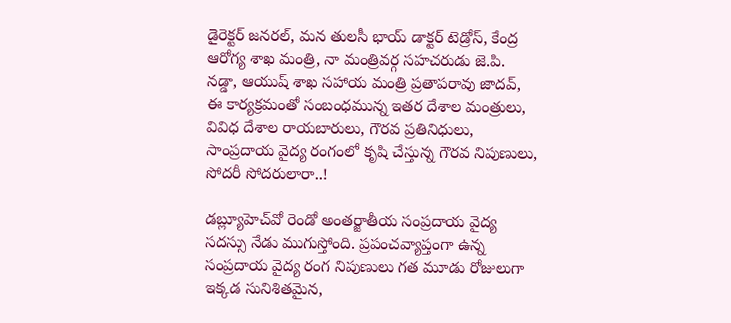డైరెక్టర్ జనరల్, మన తులసీ భాయ్ డాక్టర్ టెడ్రోస్, కేంద్ర ఆరోగ్య శాఖ మంత్రి, నా మంత్రివర్గ సహచరుడు జె.పి. నడ్డా, ఆయుష్ శాఖ సహాయ మంత్రి ప్రతాపరావు జాదవ్, ఈ కార్యక్రమంతో సంబంధమున్న ఇతర దేశాల మంత్రులు, వివిధ దేశాల రాయబారులు, గౌరవ ప్రతినిధులు, సాంప్రదాయ వైద్య రంగంలో కృషి చేస్తున్న గౌరవ నిపుణులు, సోదరీ సోదరులారా..!

డబ్ల్యూహెచ్‌వో రెండో అంతర్జాతీయ సంప్రదాయ వైద్య సదస్సు నేడు ముగుస్తోంది. ప్రపంచవ్యాప్తంగా ఉన్న సంప్రదాయ వైద్య రంగ నిపుణులు గత మూడు రోజులుగా ఇక్కడ సునిశితమైన,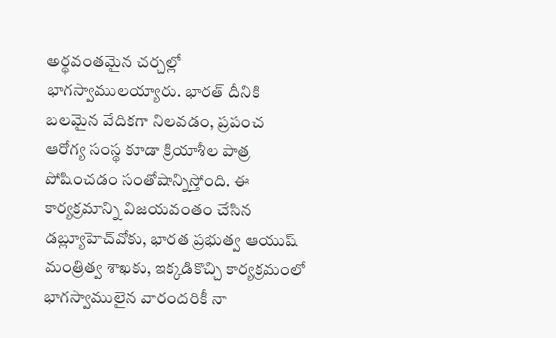అర్థవంతమైన చర్చల్లో భాగస్వాములయ్యారు. భారత్ దీనికి బలమైన వేదికగా నిలవడం, ప్రపంచ ఆరోగ్య సంస్థ కూడా క్రియాశీల పాత్ర పోషించడం సంతోషాన్నిస్తోంది. ఈ కార్యక్రమాన్ని విజయవంతం చేసిన డబ్ల్యూహెచ్‌వోకు, భారత ప్రభుత్వ ఆయుష్ మంత్రిత్వ శాఖకు, ఇక్కడికొచ్చి కార్యక్రమంలో భాగస్వాములైన వారందరికీ నా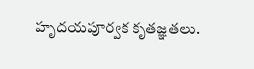హృదయపూర్వక కృతజ్ఞతలు.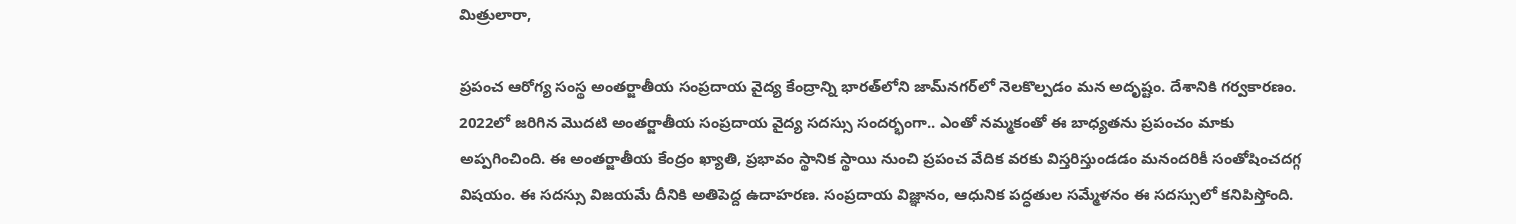మిత్రులారా,

ప్రపంచ ఆరోగ్య సంస్థ అంతర్జాతీయ సంప్రదాయ వైద్య కేంద్రాన్ని భారత్‌లోని జామ్‌నగర్‌లో నెలకొల్పడం మన అదృష్టం. దేశానికి గర్వకారణం. 2022లో జరిగిన మొదటి అంతర్జాతీయ సంప్రదాయ వైద్య సదస్సు సందర్భంగా.. ఎంతో నమ్మకంతో ఈ బాధ్యతను ప్రపంచం మాకు అప్పగించింది. ఈ అంతర్జాతీయ కేంద్రం ఖ్యాతి, ప్రభావం స్థానిక స్థాయి నుంచి ప్రపంచ వేదిక వరకు విస్తరిస్తుండడం మనందరికీ సంతోషించదగ్గ విషయం. ఈ సదస్సు విజయమే దీనికి అతిపెద్ద ఉదాహరణ. సంప్రదాయ విజ్ఞానం, ఆధునిక పద్ధతుల సమ్మేళనం ఈ సదస్సులో కనిపిస్తోంది.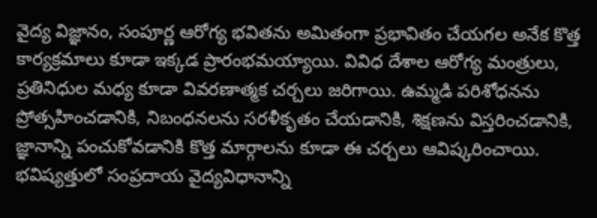వైద్య విజ్ఞానం, సంపూర్ణ ఆరోగ్య భవితను అమితంగా ప్రభావితం చేయగల అనేక కొత్త కార్యక్రమాలు కూడా ఇక్కడ ప్రారంభమయ్యాయి. వివిధ దేశాల ఆరోగ్య మంత్రులు, ప్రతినిధుల మధ్య కూడా వివరణాత్మక చర్చలు జరిగాయి. ఉమ్మడి పరిశోధనను ప్రోత్సహించడానికి, నిబంధనలను సరళీకృతం చేయడానికి, శిక్షణను విస్తరించడానికి, జ్ఞానాన్ని పంచుకోవడానికి కొత్త మార్గాలను కూడా ఈ చర్చలు ఆవిష్కరించాయి. భవిష్యత్తులో సంప్రదాయ వైద్యవిధానాన్ని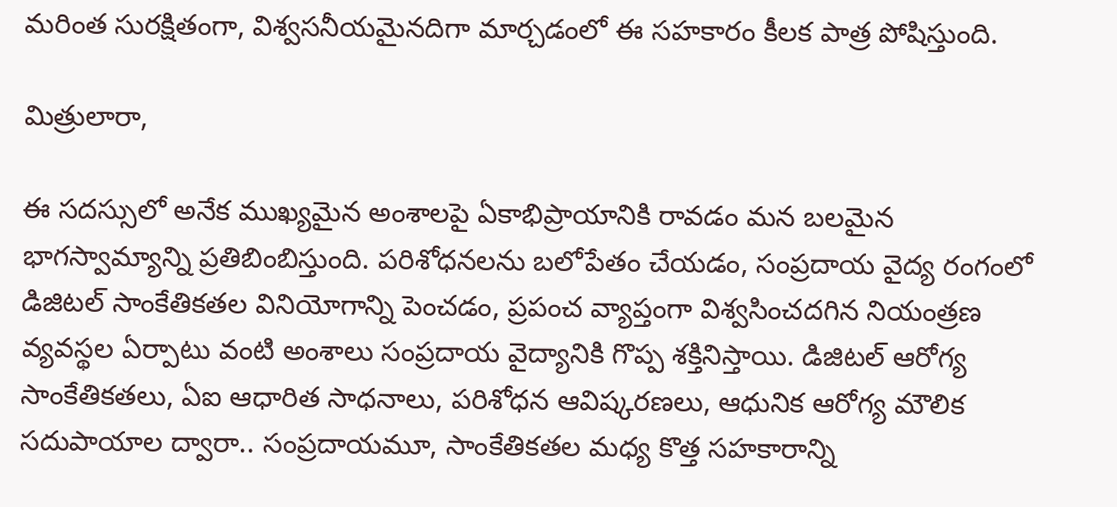మరింత సురక్షితంగా, విశ్వసనీయమైనదిగా మార్చడంలో ఈ సహకారం కీలక పాత్ర పోషిస్తుంది.

మిత్రులారా,

ఈ సదస్సులో అనేక ముఖ్యమైన అంశాలపై ఏకాభిప్రాయానికి రావడం మన బలమైన భాగస్వామ్యాన్ని ప్రతిబింబిస్తుంది. పరిశోధనలను బలోపేతం చేయడం, సంప్రదాయ వైద్య రంగంలో డిజిటల్ సాంకేతికతల వినియోగాన్ని పెంచడం, ప్రపంచ వ్యాప్తంగా విశ్వసించదగిన నియంత్రణ వ్యవస్థల ఏర్పాటు వంటి అంశాలు సంప్రదాయ వైద్యానికి గొప్ప శక్తినిస్తాయి. డిజిటల్ ఆరోగ్య సాంకేతికతలు, ఏఐ ఆధారిత సాధనాలు, పరిశోధన ఆవిష్కరణలు, ఆధునిక ఆరోగ్య మౌలిక సదుపాయాల ద్వారా.. సంప్రదాయమూ, సాంకేతికతల మధ్య కొత్త సహకారాన్ని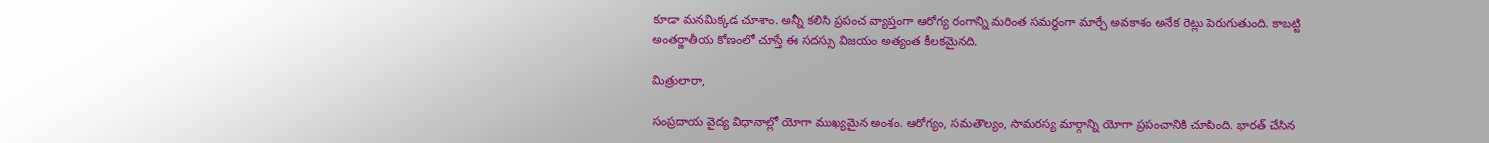కూడా మనమిక్కడ చూశాం. అన్నీ కలిసి ప్రపంచ వ్యాప్తంగా ఆరోగ్య రంగాన్ని మరింత సమర్థంగా మార్చే అవకాశం అనేక రెట్లు పెరుగుతుంది. కాబట్టి అంతర్జాతీయ కోణంలో చూస్తే ఈ సదస్సు విజయం అత్యంత కీలకమైనది.

మిత్రులారా,

సంప్రదాయ వైద్య విధానాల్లో యోగా ముఖ్యమైన అంశం. ఆరోగ్యం, సమతౌల్యం, సామరస్య మార్గాన్ని యోగా ప్రపంచానికి చూపింది. భారత్ చేసిన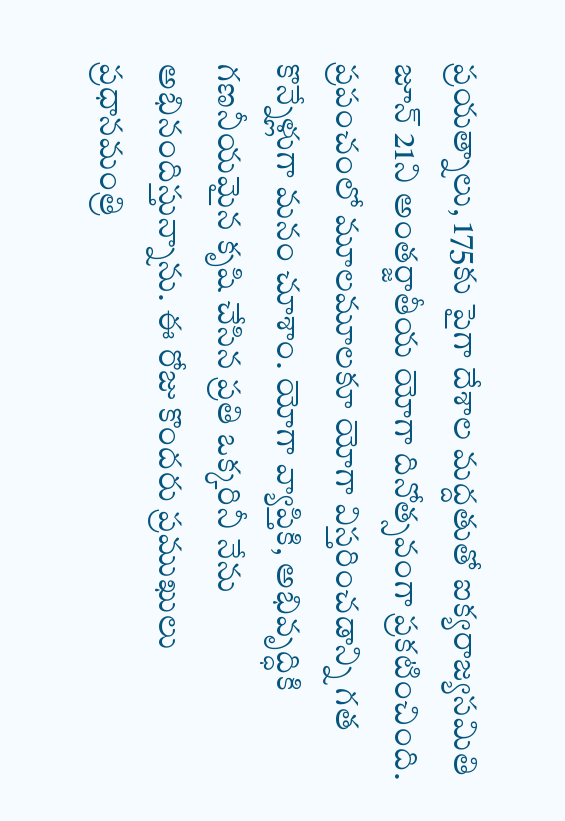ప్రయత్నాలు, 175కు పైగా దేశాల మద్దతుతో ఐక్యరాజ్యసమితి జూన్ 21ని అంతర్జాతీయ యోగా దినోత్సవంగా ప్రకటించింది. ప్రపంచంలో మూలమూలకూ యోగా విస్తరించడాన్ని గత కొన్నేళ్లుగా మనం చూశాం. యోగా వ్యాప్తికి, అభివృద్ధికి గణనీయమైన కృషి చేసిన ప్రతి ఒక్కరినీ నేను అభినందిస్తున్నాను. ఈ రోజు కొందరు ప్రముఖులు ప్రధానమంత్రి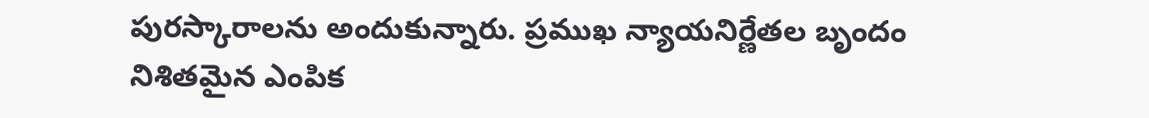పురస్కారాలను అందుకున్నారు. ప్రముఖ న్యాయనిర్ణేతల బృందం నిశితమైన ఎంపిక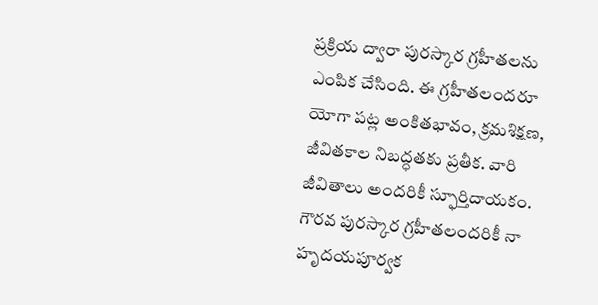ప్రక్రియ ద్వారా పురస్కార గ్రహీతలను ఎంపిక చేసింది. ఈ గ్రహీతలందరూ యోగా పట్ల అంకితభావం, క్రమశిక్షణ, జీవితకాల నిబద్ధతకు ప్రతీక. వారి జీవితాలు అందరికీ స్ఫూర్తిదాయకం. గౌరవ పురస్కార గ్రహీతలందరికీ నా హృదయపూర్వక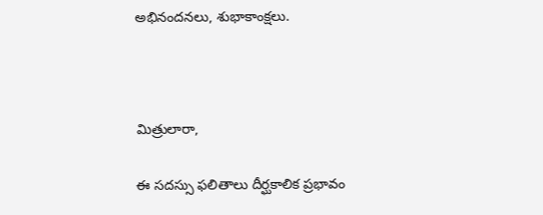అభినందనలు, శుభాకాంక్షలు.



మిత్రులారా,

ఈ సదస్సు ఫలితాలు దీర్ఘకాలిక ప్రభావం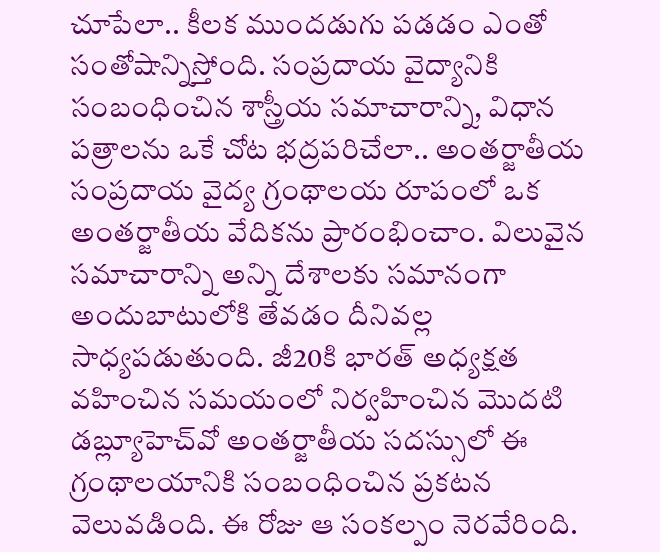చూపేలా.. కీలక ముందడుగు పడడం ఎంతో సంతోషాన్నిస్తోంది. సంప్రదాయ వైద్యానికి సంబంధించిన శాస్త్రీయ సమాచారాన్ని, విధాన పత్రాలను ఒకే చోట భద్రపరిచేలా.. అంతర్జాతీయ సంప్రదాయ వైద్య గ్రంథాలయ రూపంలో ఒక అంతర్జాతీయ వేదికను ప్రారంభించాం. విలువైన సమాచారాన్ని అన్ని దేశాలకు సమానంగా అందుబాటులోకి తేవడం దీనివల్ల సాధ్యపడుతుంది. జీ20కి భారత్ అధ్యక్షత వహించిన సమయంలో నిర్వహించిన మొదటి డబ్ల్యూహెచ్‌వో అంతర్జాతీయ సదస్సులో ఈ గ్రంథాలయానికి సంబంధించిన ప్రకటన వెలువడింది. ఈ రోజు ఆ సంకల్పం నెరవేరింది.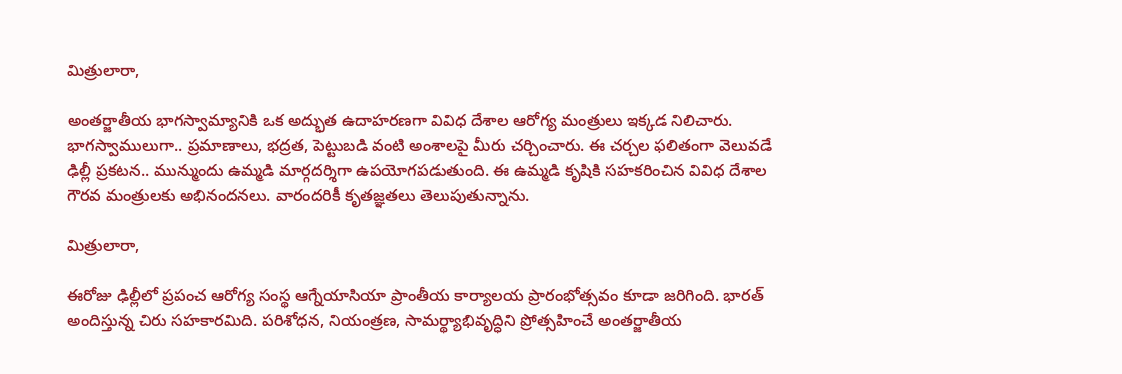మిత్రులారా,

అంతర్జాతీయ భాగస్వామ్యానికి ఒక అద్భుత ఉదాహరణగా వివిధ దేశాల ఆరోగ్య మంత్రులు ఇక్కడ నిలిచారు. భాగస్వాములుగా.. ప్రమాణాలు, భద్రత, పెట్టుబడి వంటి అంశాలపై మీరు చర్చించారు. ఈ చర్చల ఫలితంగా వెలువడే ఢిల్లీ ప్రకటన.. మున్ముందు ఉమ్మడి మార్గదర్శిగా ఉపయోగపడుతుంది. ఈ ఉమ్మడి కృషికి సహకరించిన వివిధ దేశాల గౌరవ మంత్రులకు అభినందనలు. వారందరికీ కృతజ్ఞతలు తెలుపుతున్నాను.

మిత్రులారా,

ఈరోజు ఢిల్లీలో ప్రపంచ ఆరోగ్య సంస్థ ఆగ్నేయాసియా ప్రాంతీయ కార్యాలయ ప్రారంభోత్సవం కూడా జరిగింది. భారత్ అందిస్తున్న చిరు సహకారమిది. పరిశోధన, నియంత్రణ, సామర్థ్యాభివృద్ధిని ప్రోత్సహించే అంతర్జాతీయ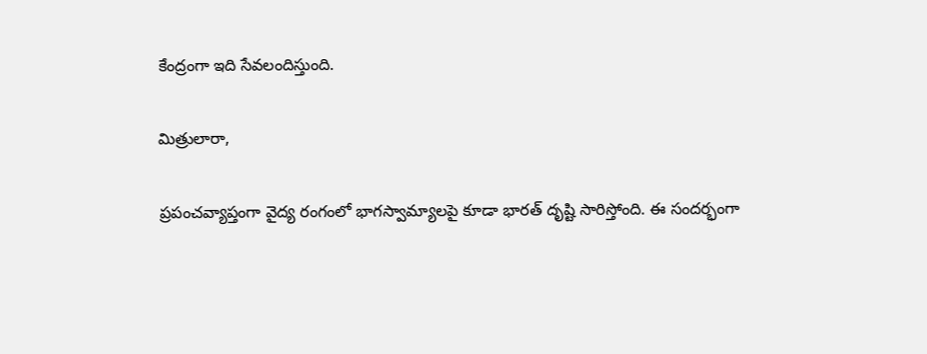కేంద్రంగా ఇది సేవలందిస్తుంది.

మిత్రులారా,

ప్రపంచవ్యాప్తంగా వైద్య రంగంలో భాగస్వామ్యాలపై కూడా భారత్ దృష్టి సారిస్తోంది. ఈ సందర్భంగా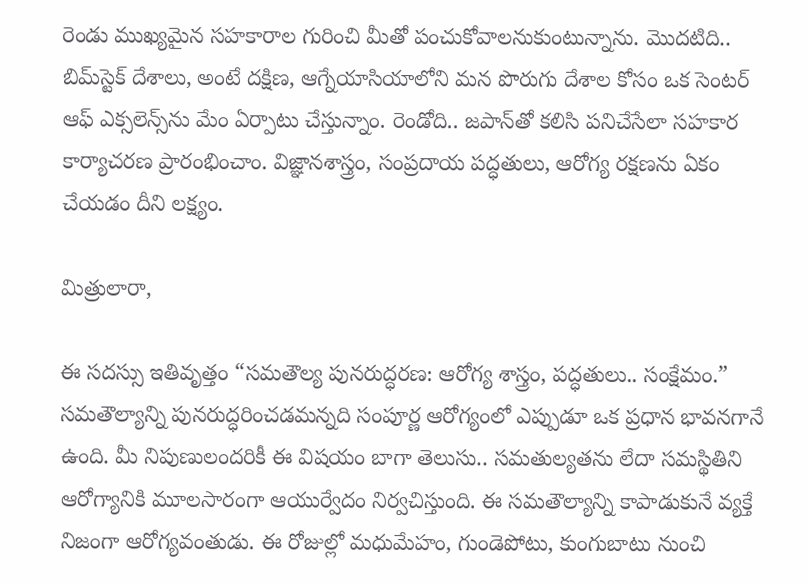రెండు ముఖ్యమైన సహకారాల గురించి మీతో పంచుకోవాలనుకుంటున్నాను. మొదటిది.. బిమ్‌స్టెక్ దేశాలు, అంటే దక్షిణ, ఆగ్నేయాసియాలోని మన పొరుగు దేశాల కోసం ఒక సెంటర్ ఆఫ్ ఎక్సలెన్స్‌ను మేం ఏర్పాటు చేస్తున్నాం. రెండోది.. జపాన్‌తో కలిసి పనిచేసేలా సహకార కార్యాచరణ ప్రారంభించాం. విజ్ఞానశాస్త్రం, సంప్రదాయ పద్ధతులు, ఆరోగ్య రక్షణను ఏకం చేయడం దీని లక్ష్యం.

మిత్రులారా,

ఈ సదస్సు ఇతివృత్తం “సమతౌల్య పునరుద్ధరణ: ఆరోగ్య శాస్త్రం, పద్ధతులు.. సంక్షేమం.” సమతౌల్యాన్ని పునరుద్ధరించడమన్నది సంపూర్ణ ఆరోగ్యంలో ఎప్పుడూ ఒక ప్రధాన భావనగానే ఉంది. మీ నిపుణులందరికీ ఈ విషయం బాగా తెలుసు.. సమతుల్యతను లేదా సమస్థితిని ఆరోగ్యానికి మూలసారంగా ఆయుర్వేదం నిర్వచిస్తుంది. ఈ సమతౌల్యాన్ని కాపాడుకునే వ్యక్తే నిజంగా ఆరోగ్యవంతుడు. ఈ రోజుల్లో మధుమేహం, గుండెపోటు, కుంగుబాటు నుంచి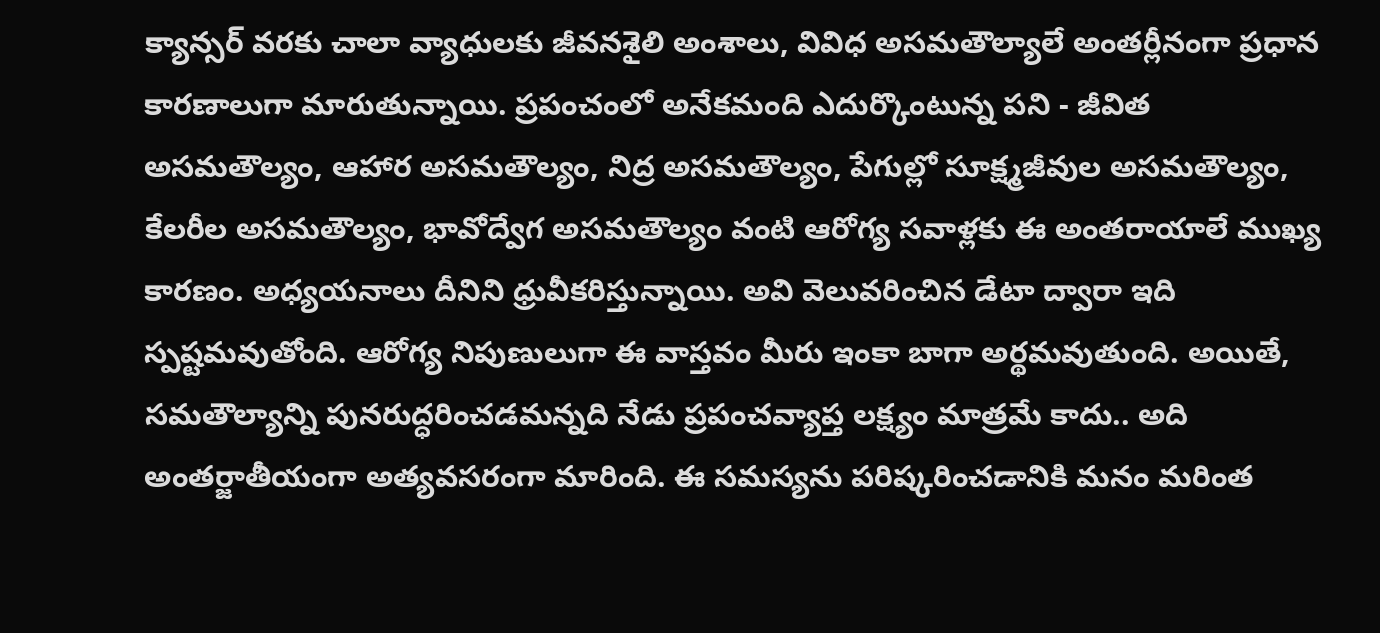క్యాన్సర్ వరకు చాలా వ్యాధులకు జీవనశైలి అంశాలు, వివిధ అసమతౌల్యాలే అంతర్లీనంగా ప్రధాన కారణాలుగా మారుతున్నాయి. ప్రపంచంలో అనేకమంది ఎదుర్కొంటున్న పని - జీవిత అసమతౌల్యం, ఆహార అసమతౌల్యం, నిద్ర అసమతౌల్యం, పేగుల్లో సూక్ష్మజీవుల అసమతౌల్యం, కేలరీల అసమతౌల్యం, భావోద్వేగ అసమతౌల్యం వంటి ఆరోగ్య సవాళ్లకు ఈ అంతరాయాలే ముఖ్య కారణం. అధ్యయనాలు దీనిని ధ్రువీకరిస్తున్నాయి. అవి వెలువరించిన డేటా ద్వారా ఇది స్పష్టమవుతోంది. ఆరోగ్య నిపుణులుగా ఈ వాస్తవం మీరు ఇంకా బాగా అర్థమవుతుంది. అయితే, సమతౌల్యాన్ని పునరుద్ధరించడమన్నది నేడు ప్రపంచవ్యాప్త లక్ష్యం మాత్రమే కాదు.. అది అంతర్జాతీయంగా అత్యవసరంగా మారింది. ఈ సమస్యను పరిష్కరించడానికి మనం మరింత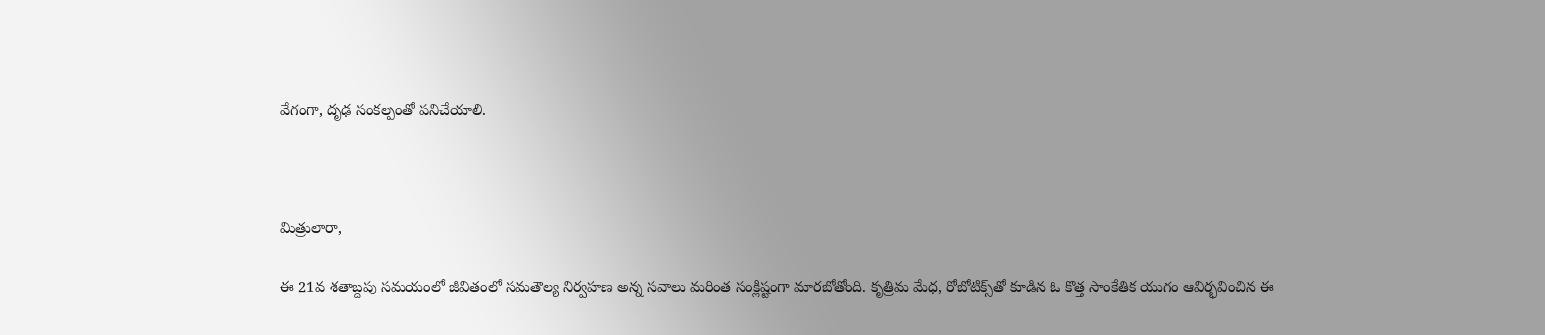వేగంగా, దృఢ సంకల్పంతో పనిచేయాలి.



మిత్రులారా,

ఈ 21వ శతాబ్దపు సమయంలో జీవితంలో సమతౌల్య నిర్వహణ అన్న సవాలు మరింత సంక్లిష్టంగా మారబోతోంది. కృత్రిమ మేధ, రోబోటిక్స్‌తో కూడిన ఓ కొత్త సాంకేతిక యుగం ఆవిర్భవించిన ఈ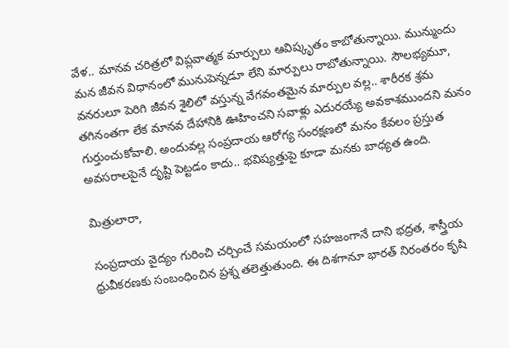వేళ.. మానవ చరిత్రలో విప్లవాత్మక మార్పులు ఆవిష్కృతం కాబోతున్నాయి. మున్ముందు మన జీవన విధానంలో మునుపెన్నడూ లేని మార్పులు రాబోతున్నాయి. సౌలభ్యమూ, వనరులూ పెరిగి జీవన శైలిలో వస్తున్న వేగవంతమైన మార్పుల వల్ల.. శారీరక శ్రమ తగినంతగా లేక మానవ దేహానికి ఊహించని సవాళ్లు ఎదురయ్యే అవకాశముందని మనం గుర్తుంచుకోవాలి. అందువల్ల సంప్రదాయ ఆరోగ్య సంరక్షణలో మనం కేవలం ప్రస్తుత అవసరాలపైనే దృష్టి పెట్టడం కాదు.. భవిష్యత్తుపై కూడా మనకు బాధ్యత ఉంది.

మిత్రులారా,

సంప్రదాయ వైద్యం గురించి చర్చించే సమయంలో సహజంగానే దాని భద్రత, శాస్త్రీయ ధ్రువీకరణకు సంబంధించిన ప్రశ్న తలెత్తుతుంది. ఈ దిశగానూ భారత్ నిరంతరం కృషి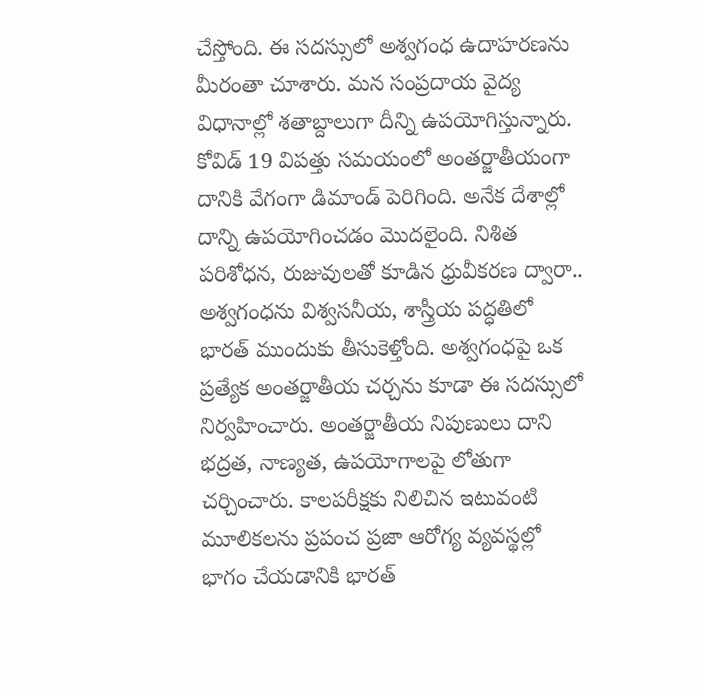చేస్తోంది. ఈ సదస్సులో అశ్వగంధ ఉదాహరణను మీరంతా చూశారు. మన సంప్రదాయ వైద్య విధానాల్లో శతాబ్దాలుగా దీన్ని ఉపయోగిస్తున్నారు. కోవిడ్ 19 విపత్తు సమయంలో అంతర్జాతీయంగా దానికి వేగంగా డిమాండ్ పెరిగింది. అనేక దేశాల్లో దాన్ని ఉపయోగించడం మొదలైంది. నిశిత పరిశోధన, రుజువులతో కూడిన ధ్రువీకరణ ద్వారా.. అశ్వగంధను విశ్వసనీయ, శాస్త్రీయ పద్ధతిలో భారత్ ముందుకు తీసుకెళ్తోంది. అశ్వగంధపై ఒక ప్రత్యేక అంతర్జాతీయ చర్చను కూడా ఈ సదస్సులో నిర్వహించారు. అంతర్జాతీయ నిపుణులు దాని భద్రత, నాణ్యత, ఉపయోగాలపై లోతుగా చర్చించారు. కాలపరీక్షకు నిలిచిన ఇటువంటి మూలికలను ప్రపంచ ప్రజా ఆరోగ్య వ్యవస్థల్లో భాగం చేయడానికి భారత్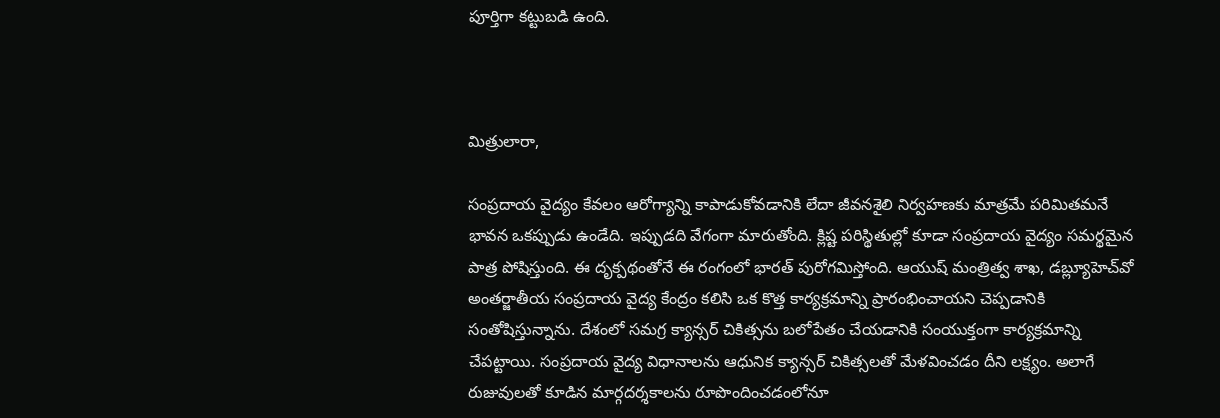పూర్తిగా కట్టుబడి ఉంది.



మిత్రులారా,

సంప్రదాయ వైద్యం కేవలం ఆరోగ్యాన్ని కాపాడుకోవడానికి లేదా జీవనశైలి నిర్వహణకు మాత్రమే పరిమితమనే భావన ఒకప్పుడు ఉండేది. ఇప్పుడది వేగంగా మారుతోంది. క్లిష్ట పరిస్థితుల్లో కూడా సంప్రదాయ వైద్యం సమర్థమైన పాత్ర పోషిస్తుంది. ఈ దృక్పథంతోనే ఈ రంగంలో భారత్ పురోగమిస్తోంది. ఆయుష్ మంత్రిత్వ శాఖ, డబ్ల్యూహెచ్‌వో అంతర్జాతీయ సంప్రదాయ వైద్య కేంద్రం కలిసి ఒక కొత్త కార్యక్రమాన్ని ప్రారంభించాయని చెప్పడానికి సంతోషిస్తున్నాను. దేశంలో సమగ్ర క్యాన్సర్ చికిత్సను బలోపేతం చేయడానికి సంయుక్తంగా కార్యక్రమాన్ని చేపట్టాయి. సంప్రదాయ వైద్య విధానాలను ఆధునిక క్యాన్సర్ చికిత్సలతో మేళవించడం దీని లక్ష్యం. అలాగే రుజువులతో కూడిన మార్గదర్శకాలను రూపొందించడంలోనూ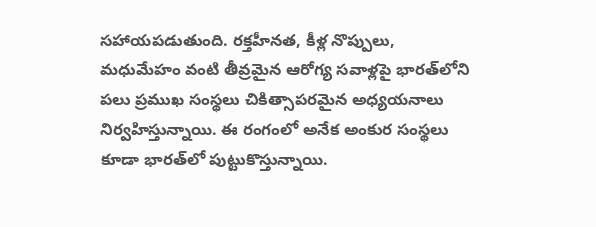సహాయపడుతుంది. రక్తహీనత, కీళ్ల నొప్పులు, మధుమేహం వంటి తీవ్రమైన ఆరోగ్య సవాళ్లపై భారత్‌లోని పలు ప్రముఖ సంస్థలు చికిత్సాపరమైన అధ్యయనాలు నిర్వహిస్తున్నాయి. ఈ రంగంలో అనేక అంకుర సంస్థలు కూడా భారత్‌లో పుట్టుకొస్తున్నాయి.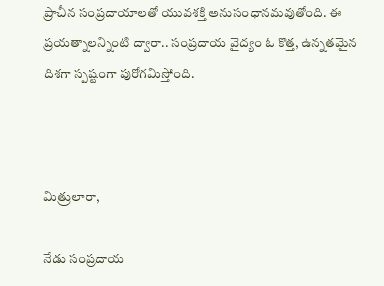ప్రాచీన సంప్రదాయాలతో యువశక్తి అనుసంధానమవుతోంది. ఈ ప్రయత్నాలన్నింటి ద్వారా.. సంప్రదాయ వైద్యం ఓ కొత్త, ఉన్నతమైన దిశగా స్పష్టంగా పురోగమిస్తోంది.



మిత్రులారా,

నేడు సంప్రదాయ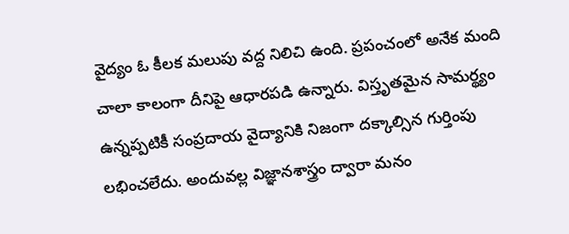వైద్యం ఓ కీలక మలుపు వద్ద నిలిచి ఉంది. ప్రపంచంలో అనేక మంది చాలా కాలంగా దీనిపై ఆధారపడి ఉన్నారు. విస్తృతమైన సామర్థ్యం ఉన్నప్పటికీ సంప్రదాయ వైద్యానికి నిజంగా దక్కాల్సిన గుర్తింపు లభించలేదు. అందువల్ల విజ్ఞానశాస్త్రం ద్వారా మనం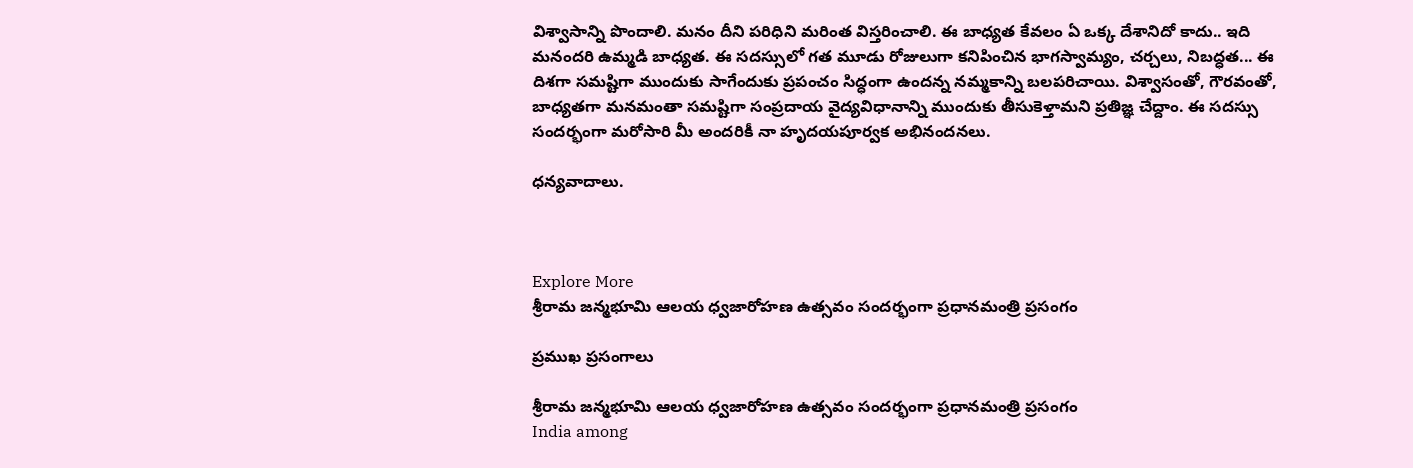విశ్వాసాన్ని పొందాలి. మనం దీని పరిధిని మరింత విస్తరించాలి. ఈ బాధ్యత కేవలం ఏ ఒక్క దేశానిదో కాదు.. ఇది మనందరి ఉమ్మడి బాధ్యత. ఈ సదస్సులో గత మూడు రోజులుగా కనిపించిన భాగస్వామ్యం, చర్చలు, నిబద్ధత... ఈ దిశగా సమష్టిగా ముందుకు సాగేందుకు ప్రపంచం సిద్ధంగా ఉందన్న నమ్మకాన్ని బలపరిచాయి. విశ్వాసంతో, గౌరవంతో, బాధ్యతగా మనమంతా సమష్టిగా సంప్రదాయ వైద్యవిధానాన్ని ముందుకు తీసుకెళ్తామని ప్రతిజ్ఞ చేద్దాం. ఈ సదస్సు సందర్భంగా మరోసారి మీ అందరికీ నా హృదయపూర్వక అభినందనలు.

ధన్యవాదాలు.



Explore More
శ్రీరామ జన్మభూమి ఆలయ ధ్వజారోహణ ఉత్సవం సందర్భంగా ప్రధానమంత్రి ప్రసంగం

ప్రముఖ ప్రసంగాలు

శ్రీరామ జన్మభూమి ఆలయ ధ్వజారోహణ ఉత్సవం సందర్భంగా ప్రధానమంత్రి ప్రసంగం
India among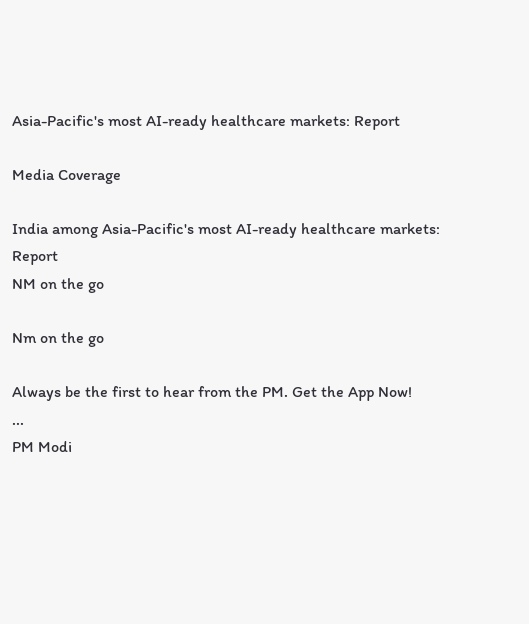Asia-Pacific's most AI-ready healthcare markets: Report

Media Coverage

India among Asia-Pacific's most AI-ready healthcare markets: Report
NM on the go

Nm on the go

Always be the first to hear from the PM. Get the App Now!
...
PM Modi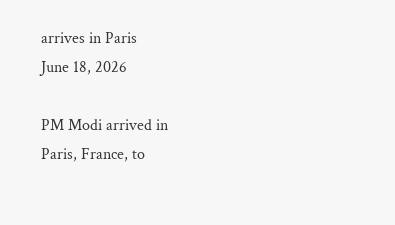arrives in Paris
June 18, 2026

PM Modi arrived in Paris, France, to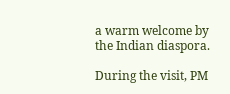a warm welcome by the Indian diaspora.

During the visit, PM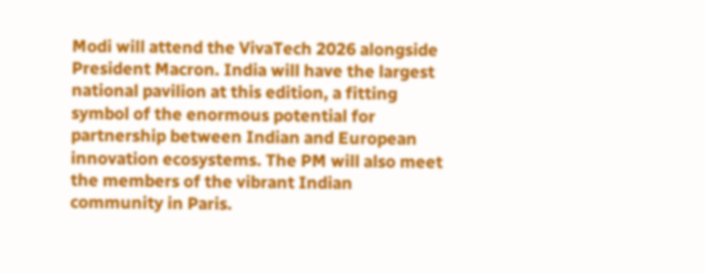Modi will attend the VivaTech 2026 alongside President Macron. India will have the largest national pavilion at this edition, a fitting symbol of the enormous potential for partnership between Indian and European innovation ecosystems. The PM will also meet the members of the vibrant Indian community in Paris.